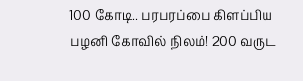100 கோடி.. பரபரப்பை கிளப்பிய பழனி கோவில் நிலம்! 200 வருட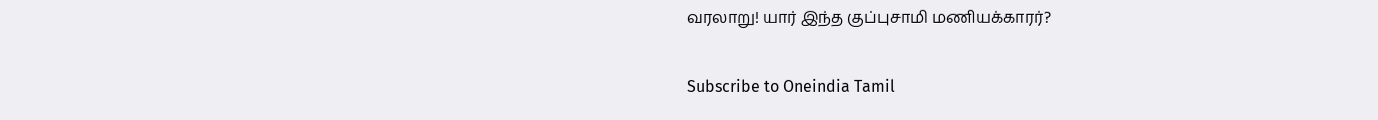வரலாறு! யார் இந்த குப்புசாமி மணியக்காரர்?

Subscribe to Oneindia Tamil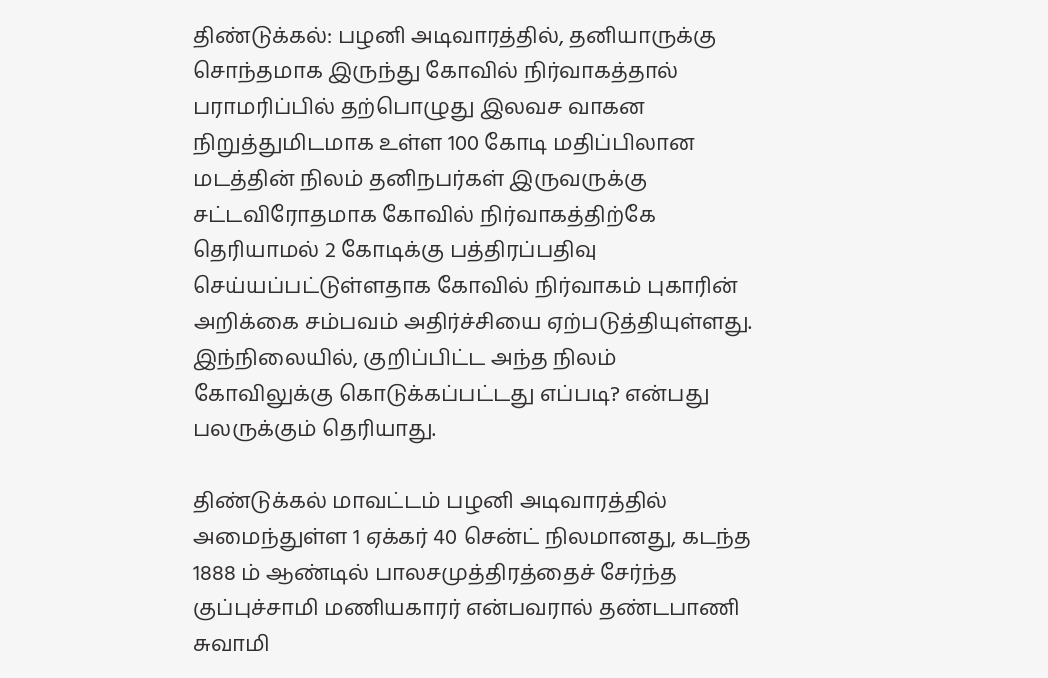திண்டுக்கல்: பழனி அடிவாரத்தில், தனியாருக்கு சொந்தமாக இருந்து கோவில் நிர்வாகத்தால் பராமரிப்பில் தற்பொழுது இலவச வாகன நிறுத்துமிடமாக உள்ள 100 கோடி மதிப்பிலான மடத்தின் நிலம் தனிநபர்கள் இருவருக்கு சட்டவிரோதமாக கோவில் நிர்வாகத்திற்கே தெரியாமல் 2 கோடிக்கு பத்திரப்பதிவு செய்யப்பட்டுள்ளதாக கோவில் நிர்வாகம் புகாரின் அறிக்கை சம்பவம் அதிர்ச்சியை ஏற்படுத்தியுள்ளது. இந்நிலையில், குறிப்பிட்ட அந்த நிலம் கோவிலுக்கு கொடுக்கப்பட்டது எப்படி? என்பது பலருக்கும் தெரியாது.

திண்டுக்கல் மாவட்டம் பழனி அடிவாரத்தில் அமைந்துள்ள 1 ஏக்கர் 40 சென்ட் நிலமானது, கடந்த 1888 ம் ஆண்டில் பாலசமுத்திரத்தைச் சேர்ந்த குப்புச்சாமி மணியகாரர் என்பவரால் தண்டபாணி சுவாமி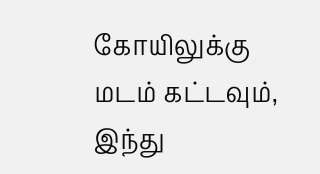கோயிலுக்கு மடம் கட்டவும், இந்து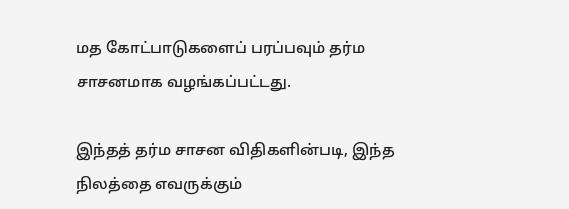மத கோட்பாடுகளைப் பரப்பவும் தர்ம சாசனமாக வழங்கப்பட்டது.

இந்தத் தர்ம சாசன விதிகளின்படி, இந்த நிலத்தை எவருக்கும்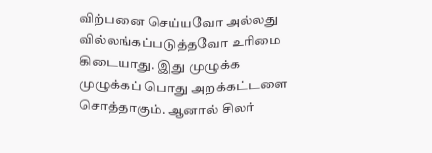விற்பனை செய்யவோ அல்லது வில்லங்கப்படுத்தவோ உரிமை கிடையாது. இது முழுக்க முழுக்கப் பொது அறக்கட்டளை சொத்தாகும். ஆனால் சிலர்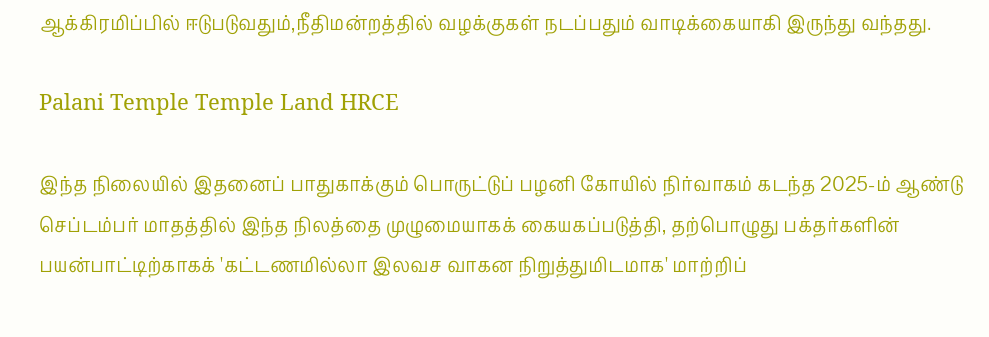ஆக்கிரமிப்பில் ஈடுபடுவதும்,நீதிமன்றத்தில் வழக்குகள் நடப்பதும் வாடிக்கையாகி இருந்து வந்தது.

Palani Temple Temple Land HRCE

இந்த நிலையில் இதனைப் பாதுகாக்கும் பொருட்டுப் பழனி கோயில் நிர்வாகம் கடந்த 2025-ம் ஆண்டு செப்டம்பர் மாதத்தில் இந்த நிலத்தை முழுமையாகக் கையகப்படுத்தி, தற்பொழுது பக்தர்களின் பயன்பாட்டிற்காகக் 'கட்டணமில்லா இலவச வாகன நிறுத்துமிடமாக' மாற்றிப்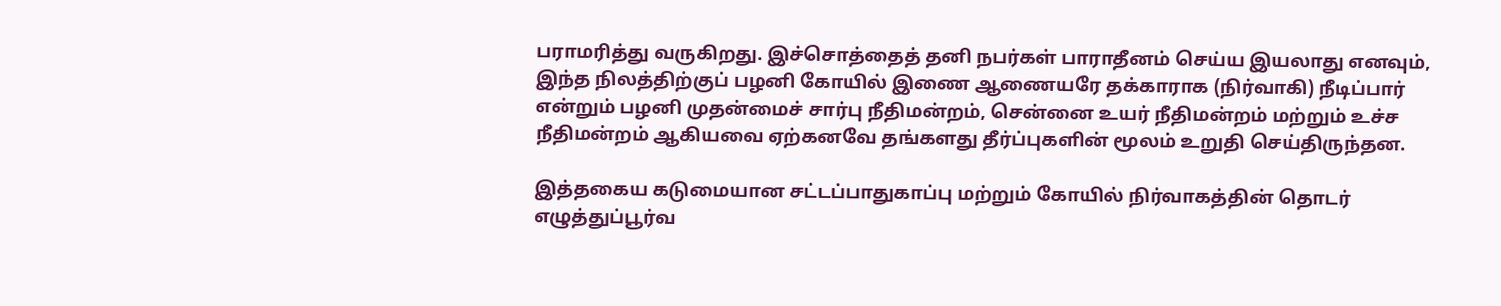பராமரித்து வருகிறது. இச்சொத்தைத் தனி நபர்கள் பாராதீனம் செய்ய இயலாது எனவும், இந்த நிலத்திற்குப் பழனி கோயில் இணை ஆணையரே தக்காராக (நிர்வாகி) நீடிப்பார் என்றும் பழனி முதன்மைச் சார்பு நீதிமன்றம், சென்னை உயர் நீதிமன்றம் மற்றும் உச்ச நீதிமன்றம் ஆகியவை ஏற்கனவே தங்களது தீர்ப்புகளின் மூலம் உறுதி செய்திருந்தன.

இத்தகைய கடுமையான சட்டப்பாதுகாப்பு மற்றும் கோயில் நிர்வாகத்தின் தொடர் எழுத்துப்பூர்வ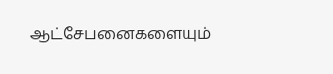ஆட்சேபனைகளையும்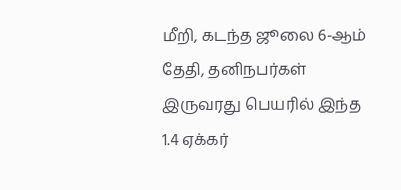மீறி, கடந்த ஜூலை 6-ஆம் தேதி, தனிநபர்கள் இருவரது பெயரில் இந்த 1.4 ஏக்கர்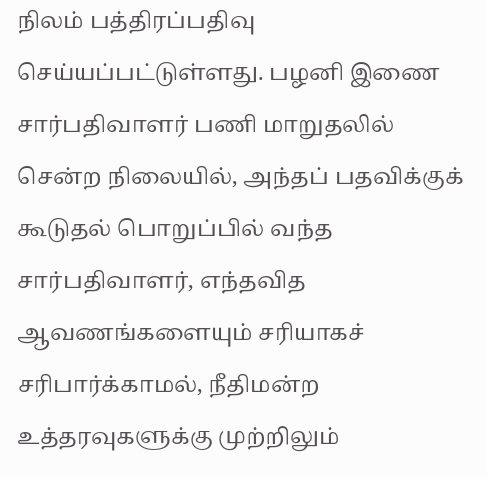நிலம் பத்திரப்பதிவு செய்யப்பட்டுள்ளது. பழனி இணை சார்பதிவாளர் பணி மாறுதலில் சென்ற நிலையில், அந்தப் பதவிக்குக் கூடுதல் பொறுப்பில் வந்த சார்பதிவாளர், எந்தவித ஆவணங்களையும் சரியாகச் சரிபார்க்காமல், நீதிமன்ற உத்தரவுகளுக்கு முற்றிலும்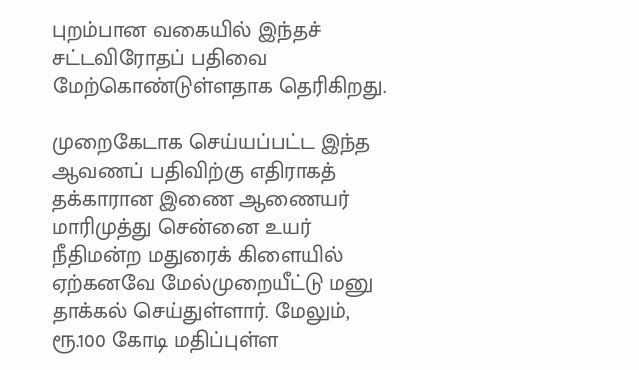புறம்பான வகையில் இந்தச் சட்டவிரோதப் பதிவை மேற்கொண்டுள்ளதாக தெரிகிறது.

முறைகேடாக செய்யப்பட்ட இந்த ஆவணப் பதிவிற்கு எதிராகத் தக்காரான இணை ஆணையர் மாரிமுத்து சென்னை உயர் நீதிமன்ற மதுரைக் கிளையில் ஏற்கனவே மேல்முறையீட்டு மனு தாக்கல் செய்துள்ளார். மேலும், ரூ.100 கோடி மதிப்புள்ள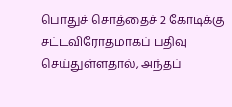பொதுச் சொத்தைச் 2 கோடிக்கு சட்டவிரோதமாகப் பதிவு செய்துள்ளதால், அந்தப்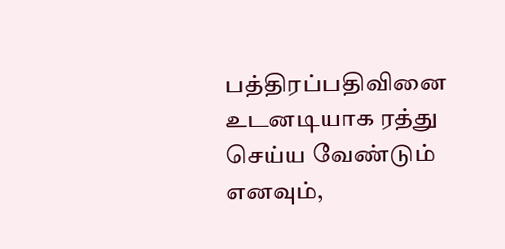பத்திரப்பதிவினை உடனடியாக ரத்து செய்ய வேண்டும் எனவும்,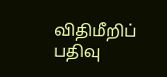விதிமீறிப் பதிவு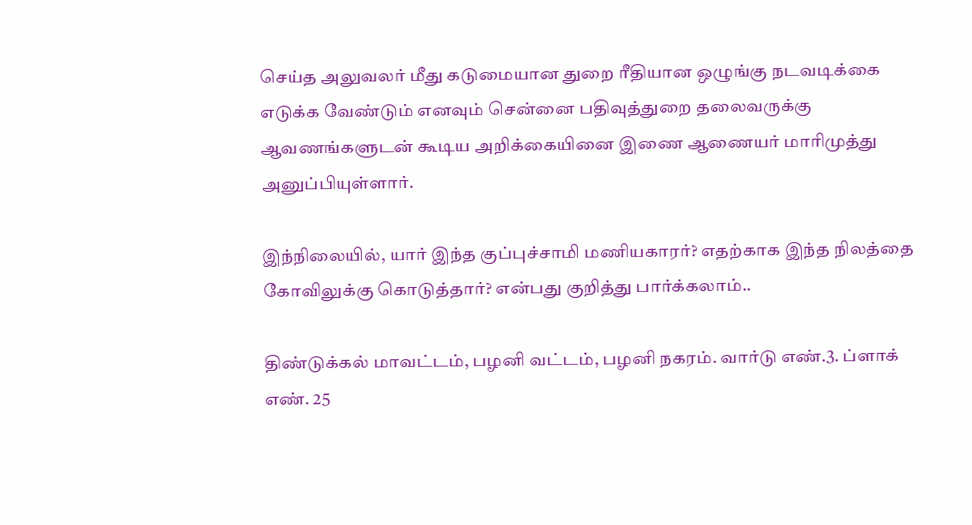செய்த அலுவலர் மீது கடுமையான துறை ரீதியான ஒழுங்கு நடவடிக்கை எடுக்க வேண்டும் எனவும் சென்னை பதிவுத்துறை தலைவருக்கு ஆவணங்களுடன் கூடிய அறிக்கையினை இணை ஆணையர் மாரிமுத்து அனுப்பியுள்ளார்.

இந்நிலையில், யார் இந்த குப்புச்சாமி மணியகாரர்? எதற்காக இந்த நிலத்தை கோவிலுக்கு கொடுத்தார்? என்பது குறித்து பார்க்கலாம்..

திண்டுக்கல் மாவட்டம், பழனி வட்டம், பழனி நகரம். வார்டு எண்.3. ப்ளாக் எண். 25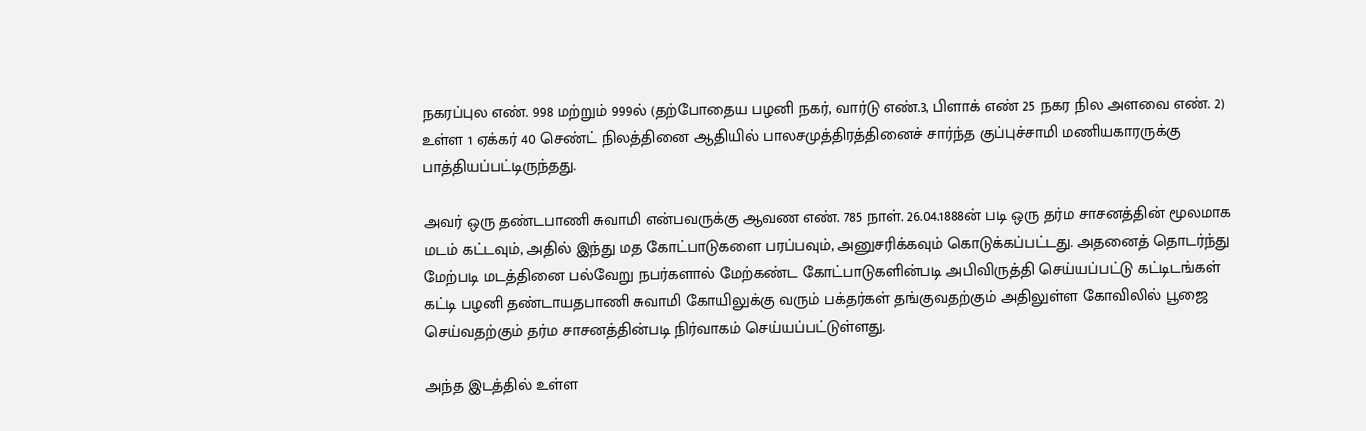நகரப்புல எண். 998 மற்றும் 999ல் (தற்போதைய பழனி நகர், வார்டு எண்.3, பிளாக் எண் 25 நகர நில அளவை எண். 2) உள்ள 1 ஏக்கர் 40 செண்ட் நிலத்தினை ஆதியில் பாலசமுத்திரத்தினைச் சார்ந்த குப்புச்சாமி மணியகாரருக்கு பாத்தியப்பட்டிருந்தது.

அவர் ஒரு தண்டபாணி சுவாமி என்பவருக்கு ஆவண எண். 785 நாள். 26.04.1888ன் படி ஒரு தர்ம சாசனத்தின் மூலமாக மடம் கட்டவும், அதில் இந்து மத கோட்பாடுகளை பரப்பவும், அனுசரிக்கவும் கொடுக்கப்பட்டது. அதனைத் தொடர்ந்து மேற்படி மடத்தினை பல்வேறு நபர்களால் மேற்கண்ட கோட்பாடுகளின்படி அபிவிருத்தி செய்யப்பட்டு கட்டிடங்கள் கட்டி பழனி தண்டாயதபாணி சுவாமி கோயிலுக்கு வரும் பக்தர்கள் தங்குவதற்கும் அதிலுள்ள கோவிலில் பூஜை செய்வதற்கும் தர்ம சாசனத்தின்படி நிர்வாகம் செய்யப்பட்டுள்ளது.

அந்த இடத்தில் உள்ள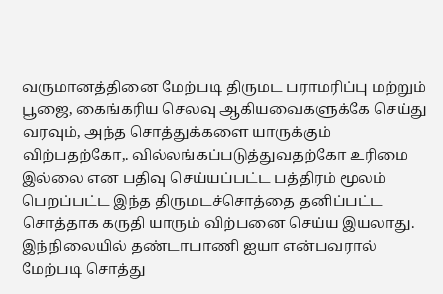வருமானத்தினை மேற்படி திருமட பராமரிப்பு மற்றும் பூஜை, கைங்கரிய செலவு ஆகியவைகளுக்கே செய்து வரவும், அந்த சொத்துக்களை யாருக்கும் விற்பதற்கோ,. வில்லங்கப்படுத்துவதற்கோ உரிமை இல்லை என பதிவு செய்யப்பட்ட பத்திரம் மூலம் பெறப்பட்ட இந்த திருமடச்சொத்தை தனிப்பட்ட சொத்தாக கருதி யாரும் விற்பனை செய்ய இயலாது. இந்நிலையில் தண்டாபாணி ஐயா என்பவரால் மேற்படி சொத்து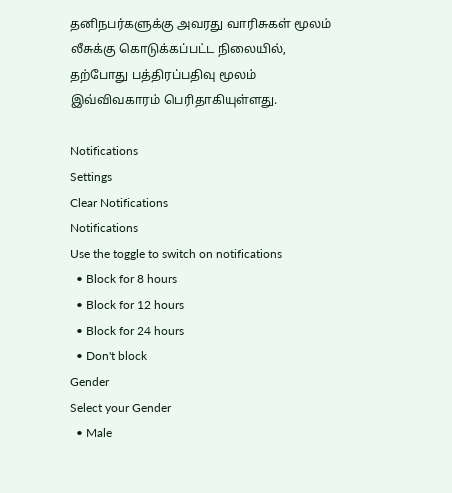தனிநபர்களுக்கு அவரது வாரிசுகள் மூலம் லீசுக்கு கொடுக்கப்பட்ட நிலையில், தற்போது பத்திரப்பதிவு மூலம் இவ்விவகாரம் பெரிதாகியுள்ளது.

Notifications
Settings
Clear Notifications
Notifications
Use the toggle to switch on notifications
  • Block for 8 hours
  • Block for 12 hours
  • Block for 24 hours
  • Don't block
Gender
Select your Gender
  • Male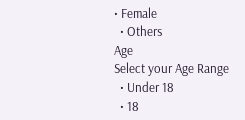• Female
  • Others
Age
Select your Age Range
  • Under 18
  • 18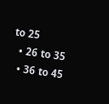to 25
  • 26 to 35
  • 36 to 45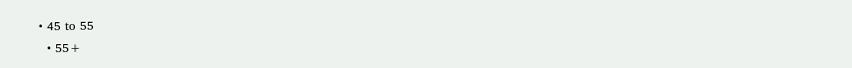• 45 to 55
  • 55+